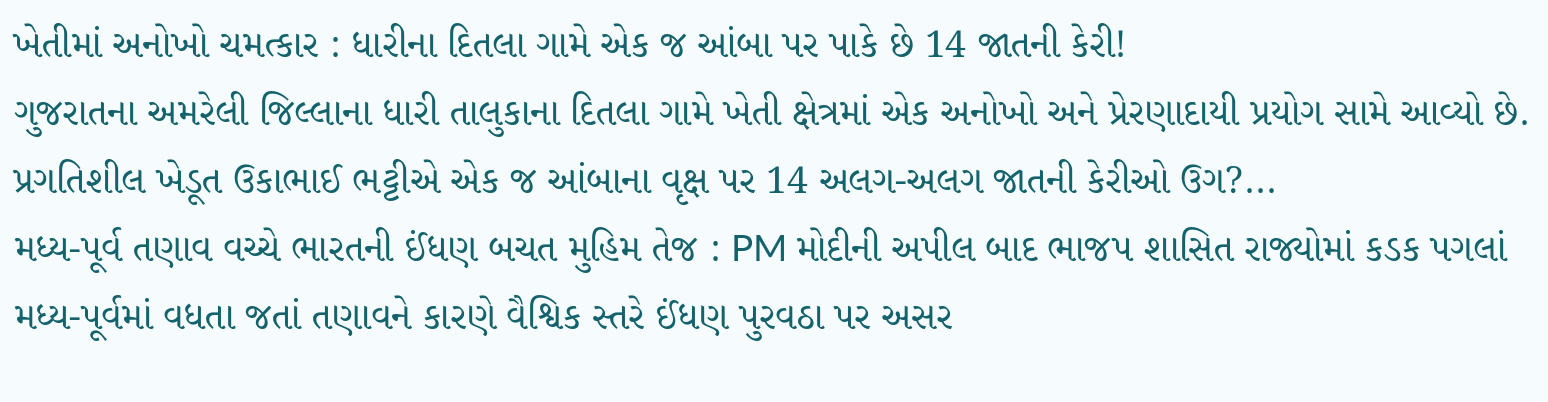ખેતીમાં અનોખો ચમત્કાર : ધારીના દિતલા ગામે એક જ આંબા પર પાકે છે 14 જાતની કેરી!
ગુજરાતના અમરેલી જિલ્લાના ધારી તાલુકાના દિતલા ગામે ખેતી ક્ષેત્રમાં એક અનોખો અને પ્રેરણાદાયી પ્રયોગ સામે આવ્યો છે. પ્રગતિશીલ ખેડૂત ઉકાભાઈ ભટ્ટીએ એક જ આંબાના વૃક્ષ પર 14 અલગ-અલગ જાતની કેરીઓ ઉગ?...
મધ્ય-પૂર્વ તણાવ વચ્ચે ભારતની ઈંધણ બચત મુહિમ તેજ : PM મોદીની અપીલ બાદ ભાજપ શાસિત રાજ્યોમાં કડક પગલાં
મધ્ય-પૂર્વમાં વધતા જતાં તણાવને કારણે વૈશ્વિક સ્તરે ઈંધણ પુરવઠા પર અસર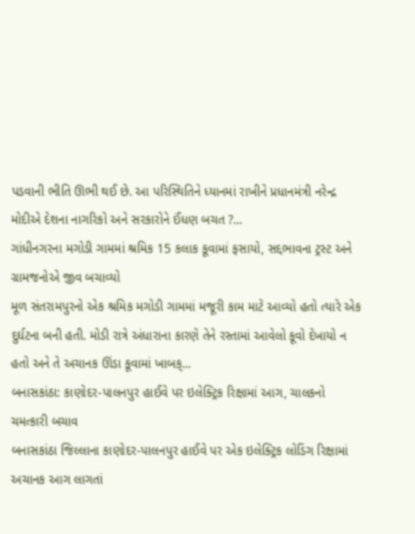પડવાની ભીતિ ઊભી થઈ છે. આ પરિસ્થિતિને ધ્યાનમાં રાખીને પ્રધાનમંત્રી નરેન્દ્ર મોદીએ દેશના નાગરિકો અને સરકારોને ઈંધણ બચત ?...
ગાંધીનગરના મગોડી ગામમાં શ્રમિક 15 કલાક કૂવામાં ફસાયો, સદ્દભાવના ટ્રસ્ટ અને ગ્રામજનોએ જીવ બચાવ્યો
મૂળ સંતરામપુરનો એક શ્રમિક મગોડી ગામમાં મજૂરી કામ માટે આવ્યો હતો ત્યારે એક દુર્ઘટના બની હતી. મોડી રાત્રે અંધારાના કારણે તેને રસ્તામાં આવેલો કૂવો દેખાયો ન હતો અને તે અચાનક ઊંડા કૂવામાં ખાબક્...
બનાસકાંઠા: કાણોદર-પાલનપુર હાઈવે પર ઇલેક્ટ્રિક રિક્ષામાં આગ, ચાલકનો ચમત્કારી બચાવ
બનાસકાંઠા જિલ્લાના કાણોદર-પાલનપુર હાઈવે પર એક ઇલેક્ટ્રિક લોડિંગ રિક્ષામાં અચાનક આગ લાગતાં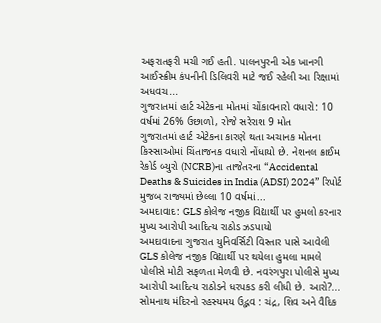અફરાતફરી મચી ગઈ હતી. પાલનપુરની એક ખાનગી આઈસ્ક્રીમ કંપનીની ડિલિવરી માટે જઈ રહેલી આ રિક્ષામાં અધવચ...
ગુજરાતમાં હાર્ટ એટેકના મોતમાં ચોંકાવનારો વધારો: 10 વર્ષમાં 26% ઉછાળો, રોજે સરેરાશ 9 મોત
ગુજરાતમાં હાર્ટ એટેકના કારણે થતા અચાનક મોતના કિસ્સાઓમાં ચિંતાજનક વધારો નોંધાયો છે. નેશનલ ક્રાઈમ રેકોર્ડ બ્યુરો (NCRB)ના તાજેતરના “Accidental Deaths & Suicides in India (ADSI) 2024” રિપોર્ટ મુજબ રાજ્યમાં છેલ્લા 10 વર્ષમાં...
અમદાવાદ: GLS કોલેજ નજીક વિદ્યાર્થી પર હુમલો કરનાર મુખ્ય આરોપી આદિત્ય રાઠોડ ઝડપાયો
અમદાવાદના ગુજરાત યુનિવર્સિટી વિસ્તાર પાસે આવેલી GLS કોલેજ નજીક વિદ્યાર્થી પર થયેલા હુમલા મામલે પોલીસે મોટી સફળતા મેળવી છે. નવરંગપુરા પોલીસે મુખ્ય આરોપી આદિત્ય રાઠોડને ધરપકડ કરી લીધી છે. આરો?...
સોમનાથ મંદિરનો રહસ્યમય ઉદ્ભવ : ચંદ્ર, શિવ અને વૈદિક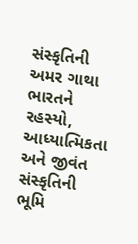સંસ્કૃતિની અમર ગાથા
ભારતને રહસ્યો, આધ્યાત્મિકતા અને જીવંત સંસ્કૃતિની ભૂમિ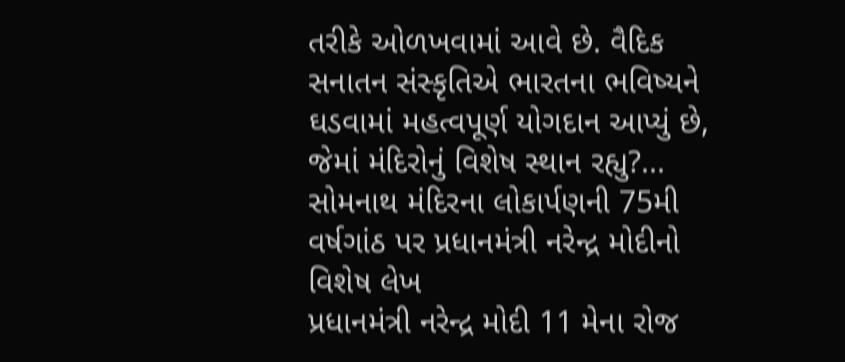તરીકે ઓળખવામાં આવે છે. વૈદિક સનાતન સંસ્કૃતિએ ભારતના ભવિષ્યને ઘડવામાં મહત્વપૂર્ણ યોગદાન આપ્યું છે, જેમાં મંદિરોનું વિશેષ સ્થાન રહ્યુ?...
સોમનાથ મંદિરના લોકાર્પણની 75મી વર્ષગાંઠ પર પ્રધાનમંત્રી નરેન્દ્ર મોદીનો વિશેષ લેખ
પ્રધાનમંત્રી નરેન્દ્ર મોદી 11 મેના રોજ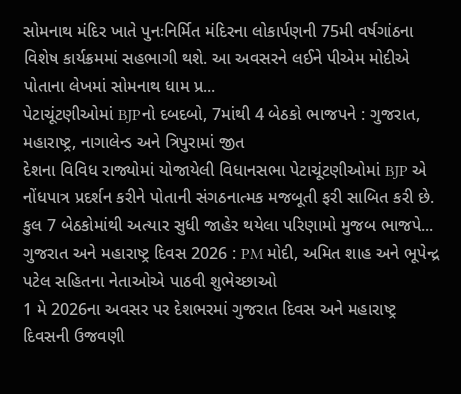સોમનાથ મંદિર ખાતે પુનઃનિર્મિત મંદિરના લોકાર્પણની 75મી વર્ષગાંઠના વિશેષ કાર્યક્રમમાં સહભાગી થશે. આ અવસરને લઈને પીએમ મોદીએ પોતાના લેખમાં સોમનાથ ધામ પ્ર...
પેટાચૂંટણીઓમાં BJPનો દબદબો, 7માંથી 4 બેઠકો ભાજપને : ગુજરાત, મહારાષ્ટ્ર, નાગાલેન્ડ અને ત્રિપુરામાં જીત
દેશના વિવિધ રાજ્યોમાં યોજાયેલી વિધાનસભા પેટાચૂંટણીઓમાં BJP એ નોંધપાત્ર પ્રદર્શન કરીને પોતાની સંગઠનાત્મક મજબૂતી ફરી સાબિત કરી છે. કુલ 7 બેઠકોમાંથી અત્યાર સુધી જાહેર થયેલા પરિણામો મુજબ ભાજપે...
ગુજરાત અને મહારાષ્ટ્ર દિવસ 2026 : PM મોદી, અમિત શાહ અને ભૂપેન્દ્ર પટેલ સહિતના નેતાઓએ પાઠવી શુભેચ્છાઓ
1 મે 2026ના અવસર પર દેશભરમાં ગુજરાત દિવસ અને મહારાષ્ટ્ર દિવસની ઉજવણી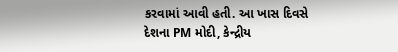કરવામાં આવી હતી. આ ખાસ દિવસે દેશના PM મોદી, કેન્દ્રીય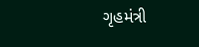ગૃહમંત્રી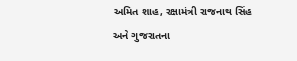અમિત શાહ, રક્ષામંત્રી રાજનાથ સિંહ અને ગુજરાતના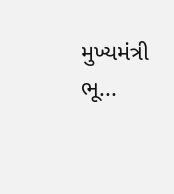મુખ્યમંત્રી ભૂ...